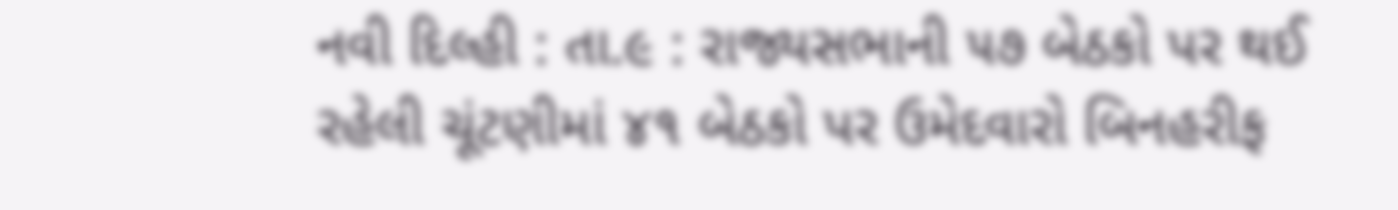નવી દિલ્હી : તા.૯ : રાજ્યસભાની ૫૭ બેઠકો પર થઈ રહેલી ચૂંટણીમાં ૪૧ બેઠકો પર ઉમેદવારો બિનહરીફ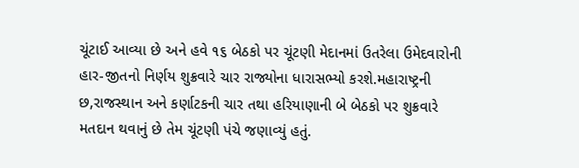ચૂંટાઈ આવ્યા છે અને હવે ૧૬ બેઠકો પર ચૂંટણી મેદાનમાં ઉતરેલા ઉમેદવારોની હાર-જીતનો નિર્ણય શુક્રવારે ચાર રાજ્યોના ધારાસભ્યો કરશે.મહારાષ્ટ્રની છ,રાજસ્થાન અને કર્ણાટકની ચાર તથા હરિયાણાની બે બેઠકો પર શુક્રવારે મતદાન થવાનું છે તેમ ચૂંટણી પંચે જણાવ્યું હતું.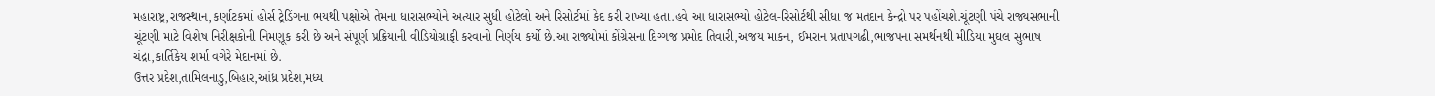મહારાષ્ટ્ર,રાજસ્થાન,કર્ણાટકમાં હોર્સ ટ્રેડિંગના ભયથી પક્ષોએ તેમના ધારાસભ્યોને અત્યાર સુધી હોટેલો અને રિસોર્ટમાં કેદ કરી રાખ્યા હતા.હવે આ ધારાસભ્યો હોટેલ-રિસોર્ટથી સીધા જ મતદાન કેન્દ્રો પર પહોંચશે.ચૂંટણી પંચે રાજ્યસભાની ચૂંટણી માટે વિશેષ નિરીક્ષકોની નિમણૂક કરી છે અને સંપૂર્ણ પ્રક્રિયાની વીડિયોગ્રાફી કરવાનો નિર્ણય કર્યો છે.આ રાજ્યોમાં કોંગ્રેસના દિગ્ગજ પ્રમોદ તિવારી,અજય માકન, ઈમરાન પ્રતાપગઢી,ભાજપના સમર્થનથી મીડિયા મુઘલ સુભાષ ચંદ્રા,કાર્તિકેય શર્મા વગેરે મેદાનમાં છે.
ઉત્તર પ્રદેશ,તામિલનાડુ,બિહાર,આંધ્ર પ્રદેશ,મધ્ય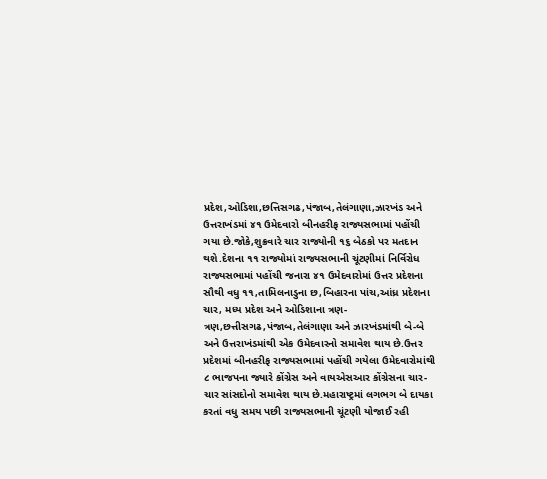પ્રદેશ,ઓડિશા,છત્તિસગઢ,પંજાબ,તેલંગાણા,ઝારખંડ અને ઉત્તરાખંડમાં ૪૧ ઉમેદવારો બીનહરીફ રાજ્યસભામાં પહોંચી ગયા છે.જોકે,શુક્રવારે ચાર રાજ્યોની ૧૬ બેઠકો પર મતદાન થશે.દેશના ૧૧ રાજ્યોમાં રાજ્યસભાની ચૂંટણીમાં નિર્વિરોધ રાજ્યસભામાં પહોંચી જનારા ૪૧ ઉમેદવારોમાં ઉત્તર પ્રદેશના સૌથી વધુ ૧૧,તામિલનાડુના છ,બિહારના પાંચ,આંધ્ર પ્રદેશના ચાર, મધ્ય પ્રદેશ અને ઓડિશાના ત્રણ-ત્રણ,છત્તીસગઢ,પંજાબ,તેલંગાણા અને ઝારખંડમાંથી બે-બે અને ઉત્તરાખંડમાંથી એક ઉમેદવારનો સમાવેશ થાય છે.ઉત્તર પ્રદેશમાં બીનહરીફ રાજ્યસભામાં પહોંચી ગયેલા ઉમેદવારોમાંથી ૮ ભાજપના જ્યારે કોંગ્રેસ અને વાયએસઆર કોંગ્રેસના ચાર-ચાર સાંસદોનો સમાવેશ થાય છે.મહારાષ્ટ્રમાં લગભગ બે દાયકા કરતાં વધુ સમય પછી રાજ્યસભાની ચૂંટણી યોજાઈ રહી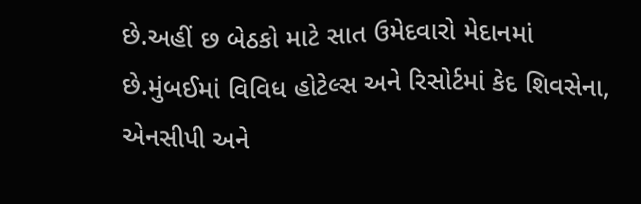છે.અહીં છ બેઠકો માટે સાત ઉમેદવારો મેદાનમાં છે.મુંબઈમાં વિવિધ હોટેલ્સ અને રિસોર્ટમાં કેદ શિવસેના, એનસીપી અને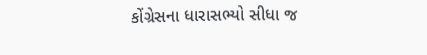કોંગ્રેસના ધારાસભ્યો સીધા જ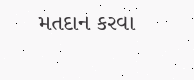મતદાન કરવા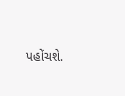પહોંચશે.